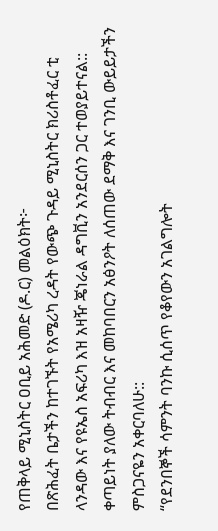የጠቅላይ ሚኒስትር ዐቢይ አሕመድ (ዶ.ር) መልዕክት፦
በጽሕፈት ቤታችን ከተገኙት የአሜሪካ ረዳት የውጭ ጉዳይ ሚኒስትር ክሪስቶፈር ቲ ላንዳው እና የዩኤስ አፍሪካ እዝ አዛዥ ጄነራል ዳግቪን አንደርሰን ጋር ተወያይተናል:: ቀጣይነት ያለው ትብብር እና መከባበርን አፅንዖት ለሰጠው ደማቅ እና ገንቢ ውይይታችን ምስጋናዬን አቀርባለሁ::
“የደንበኞች ሳምንት ባንኩ ሲሰጥ የቆየውን አገልግሎት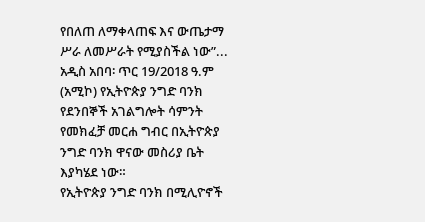የበለጠ ለማቀላጠፍ እና ውጤታማ ሥራ ለመሥራት የሚያስችል ነው”...
አዲስ አበባ፡ ጥር 19/2018 ዓ.ም (አሚኮ) የኢትዮጵያ ንግድ ባንክ የደንበኞች አገልግሎት ሳምንት የመክፈቻ መርሐ ግብር በኢትዮጵያ ንግድ ባንክ ዋናው መስሪያ ቤት እያካሄደ ነው።
የኢትዮጵያ ንግድ ባንክ በሚሊዮኖች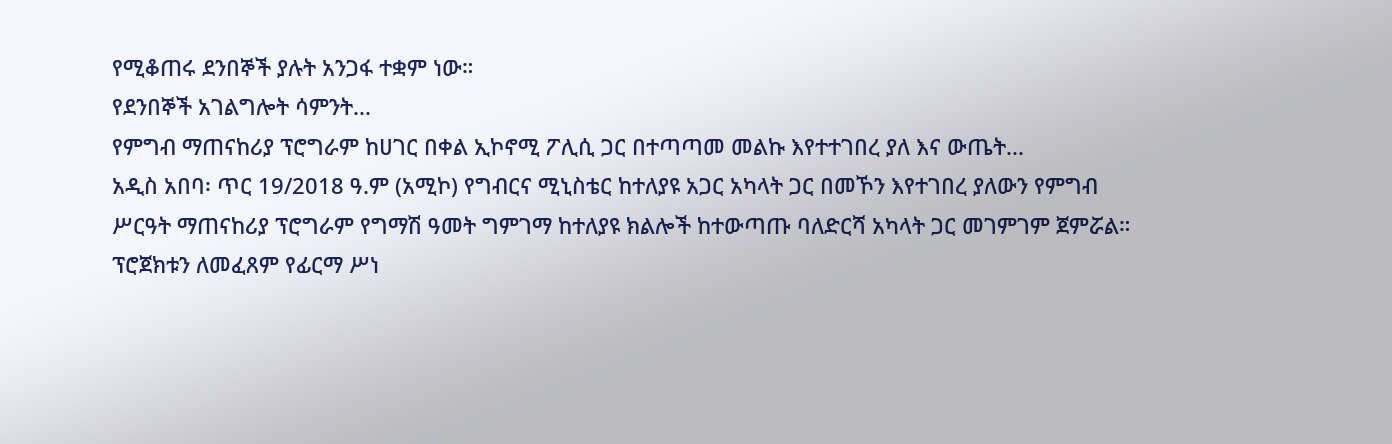የሚቆጠሩ ደንበኞች ያሉት አንጋፋ ተቋም ነው።
የደንበኞች አገልግሎት ሳምንት...
የምግብ ማጠናከሪያ ፕሮግራም ከሀገር በቀል ኢኮኖሚ ፖሊሲ ጋር በተጣጣመ መልኩ እየተተገበረ ያለ እና ውጤት...
አዲስ አበባ፡ ጥር 19/2018 ዓ.ም (አሚኮ) የግብርና ሚኒስቴር ከተለያዩ አጋር አካላት ጋር በመኾን እየተገበረ ያለውን የምግብ ሥርዓት ማጠናከሪያ ፕሮግራም የግማሽ ዓመት ግምገማ ከተለያዩ ክልሎች ከተውጣጡ ባለድርሻ አካላት ጋር መገምገም ጀምሯል።
ፕሮጀክቱን ለመፈጸም የፊርማ ሥነ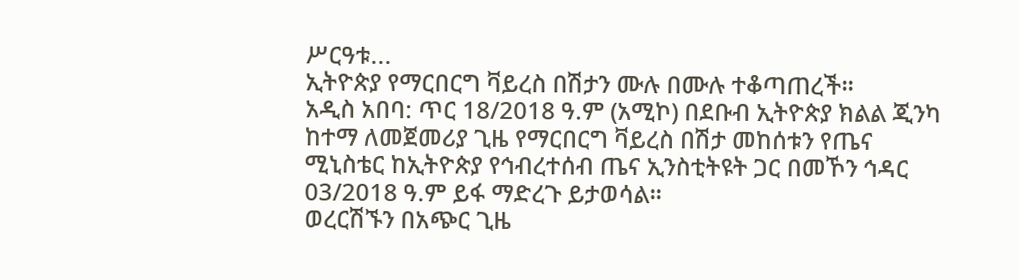ሥርዓቱ...
ኢትዮጵያ የማርበርግ ቫይረስ በሽታን ሙሉ በሙሉ ተቆጣጠረች።
አዲስ አበባ: ጥር 18/2018 ዓ.ም (አሚኮ) በደቡብ ኢትዮጵያ ክልል ጂንካ ከተማ ለመጀመሪያ ጊዜ የማርበርግ ቫይረስ በሽታ መከሰቱን የጤና ሚኒስቴር ከኢትዮጵያ የኅብረተሰብ ጤና ኢንስቲትዩት ጋር በመኾን ኅዳር 03/2018 ዓ.ም ይፋ ማድረጉ ይታወሳል፡፡
ወረርሽኙን በአጭር ጊዜ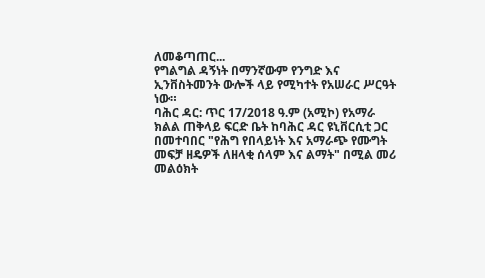ለመቆጣጠር...
የግልግል ዳኝነት በማንኛውም የንግድ እና ኢንቨስትመንት ውሎች ላይ የሚካተት የአሠራር ሥርዓት ነው።
ባሕር ዳር: ጥር 17/2018 ዓ.ም (አሚኮ) የአማራ ክልል ጠቅላይ ፍርድ ቤት ከባሕር ዳር ዩኒቨርሲቲ ጋር በመተባበር "የሕግ የበላይነት እና አማራጭ የሙግት መፍቻ ዘዴዎች ለዘላቂ ሰላም እና ልማት" በሚል መሪ መልዕክት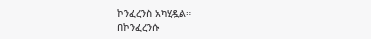ኮንፈረንስ አካሂዷል።
በኮንፈረንሱ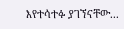እየተሳተፉ ያገኘናቸው...